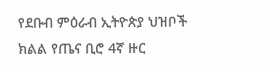የደቡብ ምዕራብ ኢትዮጵያ ህዝቦች ክልል የጤና ቢሮ 4ኛ ዙር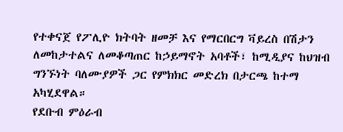የተቀናጀ የፖሊዮ ክትባት ዘመቻ እና የማርበርግ ቫይረስ በሽታን ለመከታተልና ለመቆጣጠር ከኃይማኖት አባቶች፣ ከሚዲያና ከህዝብ ግንኙነት ባለሙያዎች ጋር የምክክር መድረክ በታርጫ ከተማ አካሂደዋል።
የደቡብ ምዕራብ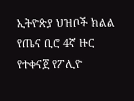ኢትዮጵያ ህዝቦች ክልል የጤና ቢሮ 4ኛ ዙር የተቀናጀ የፖሊዮ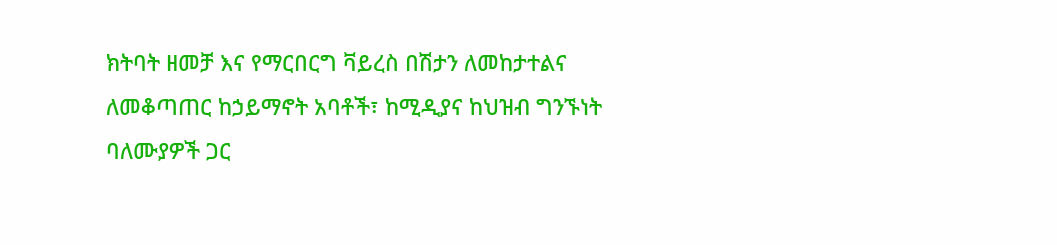ክትባት ዘመቻ እና የማርበርግ ቫይረስ በሽታን ለመከታተልና ለመቆጣጠር ከኃይማኖት አባቶች፣ ከሚዲያና ከህዝብ ግንኙነት ባለሙያዎች ጋር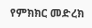የምክክር መድረክ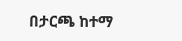በታርጫ ከተማ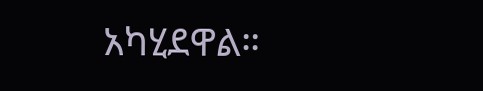አካሂደዋል።